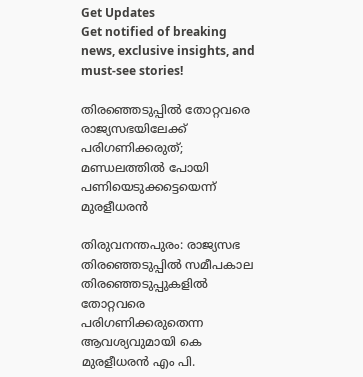Get Updates
Get notified of breaking news, exclusive insights, and must-see stories!

തിരഞ്ഞെടുപ്പില്‍ തോറ്റവരെ രാജ്യസഭയിലേക്ക് പരിഗണിക്കരുത്; മണ്ഡലത്തില്‍ പോയി പണിയെടുക്കട്ടെയെന്ന് മുരളീധരന്‍

തിരുവനന്തപുരം: രാജ്യസഭ തിരഞ്ഞെടുപ്പില്‍ സമീപകാല തിരഞ്ഞെടുപ്പുകളില്‍ തോറ്റവരെ പരിഗണിക്കരുതെന്ന ആവശ്യവുമായി കെ മുരളീധരന്‍ എം പി.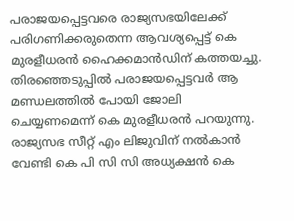പരാജയപ്പെട്ടവരെ രാജ്യസഭയിലേക്ക് പരിഗണിക്കരുതെന്ന ആവശ്യപ്പെട്ട് കെ മുരളീധരന്‍ ഹൈക്കമാന്‍ഡിന് കത്തയച്ചു. തിരഞ്ഞെടുപ്പില്‍ പരാജയപ്പെട്ടവര്‍ ആ മണ്ഡലത്തില്‍ പോയി ജോലി ചെയ്യണമെന്ന് കെ മുരളീധരന്‍ പറയുന്നു. രാജ്യസഭ സീറ്റ് എം ലിജുവിന് നല്‍കാന്‍ വേണ്ടി കെ പി സി സി അധ്യക്ഷന്‍ കെ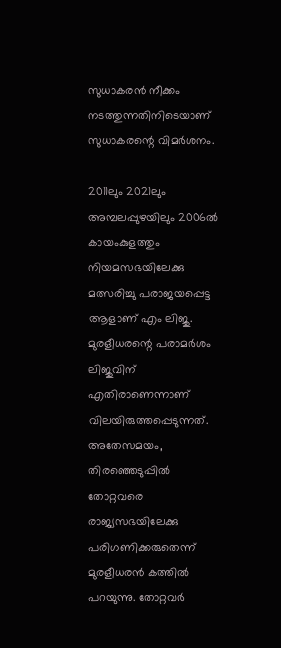സുധാകരന്‍ നീക്കം നടത്തുന്നതിനിടെയാണ് സുധാകരന്റെ വിമര്‍ശനം.

2011ലും 2021ലും അമ്പലപ്പുഴയിലും 2006ല്‍ കായംകുളത്തും നിയമസഭയിലേക്കു മത്സരിച്ചു പരാജയപ്പെട്ട ആളാണ് എം ലിജു. മുരളീധരന്റെ പരാമര്‍ശം ലിജുവിന് എതിരാണെന്നാണ് വിലയിരുത്തപ്പെടുന്നത്. അതേസമയം, തിരഞ്ഞെടുപ്പില്‍ തോറ്റവരെ രാജ്യസഭയിലേക്കു പരിഗണിക്കരുതെന്ന് മുരളീധരന്‍ കത്തില്‍ പറയുന്നു. തോറ്റവര്‍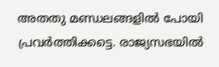അതതു മണ്ഡലങ്ങളില്‍ പോയി പ്രവര്‍ത്തിക്കട്ടെ. രാജ്യസഭയില്‍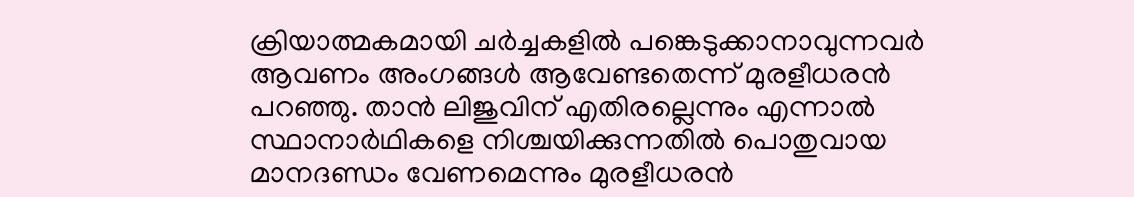ക്രിയാത്മകമായി ചര്‍ച്ചകളില്‍ പങ്കെടുക്കാനാവുന്നവര്‍ ആവണം അംഗങ്ങള്‍ ആവേണ്ടതെന്ന് മുരളീധരന്‍ പറഞ്ഞു. താന്‍ ലിജുവിന് എതിരല്ലെന്നും എന്നാല്‍ സ്ഥാനാര്‍ഥികളെ നിശ്ചയിക്കുന്നതില്‍ പൊതുവായ മാനദണ്ഡം വേണമെന്നും മുരളീധരന്‍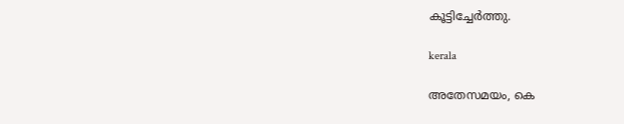കൂട്ടിച്ചേര്‍ത്തു.

kerala

അതേസമയം, കെ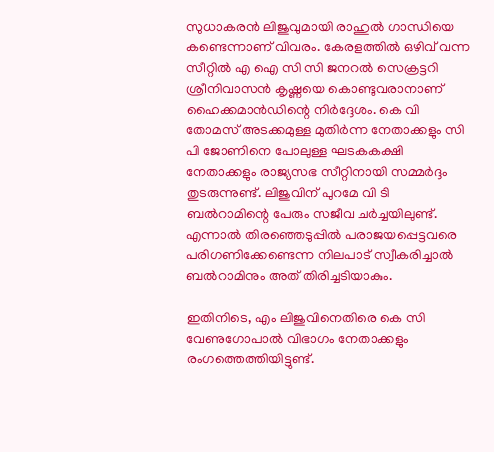സുധാകരന്‍ ലിജുവുമായി രാഹുല്‍ ഗാന്ധിയെ കണ്ടെന്നാണ് വിവരം. കേരളത്തില്‍ ഒഴിവ് വന്ന സീറ്റില്‍ എ ഐ സി സി ജനറല്‍ സെക്രട്ടറി ശ്രീനിവാസന്‍ കൃഷ്ണയെ കൊണ്ടുവരാനാണ് ഹൈക്കമാന്‍ഡിന്റെ നിര്‍ദ്ദേശം. കെ വി തോമസ് അടക്കമുള്ള മുതിര്‍ന്ന നേതാക്കളും സി പി ജോണിനെ പോലുള്ള ഘടകകക്ഷി നേതാക്കളും രാജ്യസഭ സീറ്റിനായി സമ്മര്‍ദ്ദം തുടരുന്നുണ്ട്. ലിജുവിന് പുറമേ വി ടി ബല്‍റാമിന്റെ പേരും സജീവ ചര്‍ച്ചയിലുണ്ട്. എന്നാല്‍ തിരഞ്ഞെടുപ്പില്‍ പരാജയപ്പെട്ടവരെ പരിഗണിക്കേണ്ടെന്ന നിലപാട് സ്വീകരിച്ചാല്‍ ബല്‍റാമിനും അത് തിരിച്ചടിയാകും.

ഇതിനിടെ, എം ലിജുവിനെതിരെ കെ സി വേണുഗോപാല്‍ വിഭാഗം നേതാക്കളും രംഗത്തെത്തിയിട്ടുണ്ട്.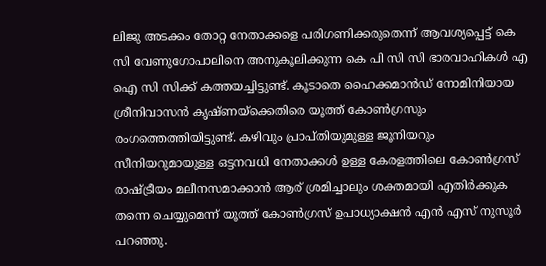ലിജു അടക്കം തോറ്റ നേതാക്കളെ പരിഗണിക്കരുതെന്ന് ആവശ്യപ്പെട്ട് കെ സി വേണുഗോപാലിനെ അനുകൂലിക്കുന്ന കെ പി സി സി ഭാരവാഹികള്‍ എ ഐ സി സിക്ക് കത്തയച്ചിട്ടുണ്ട്. കൂടാതെ ഹൈക്കമാന്‍ഡ് നോമിനിയായ ശ്രീനിവാസന്‍ കൃഷ്ണയ്‌ക്കെതിരെ യൂത്ത് കോണ്‍ഗ്രസും രംഗത്തെത്തിയിട്ടുണ്ട്. കഴിവും പ്രാപ്തിയുമുള്ള ജൂനിയറും സീനിയറുമായുള്ള ഒട്ടനവധി നേതാക്കള്‍ ഉള്ള കേരളത്തിലെ കോണ്‍ഗ്രസ് രാഷ്ട്രീയം മലീനസമാക്കാന്‍ ആര് ശ്രമിച്ചാലും ശക്തമായി എതിര്‍ക്കുക തന്നെ ചെയ്യുമെന്ന് യൂത്ത് കോണ്‍ഗ്രസ് ഉപാധ്യാക്ഷന്‍ എന്‍ എസ് നുസൂര്‍ പറഞ്ഞു.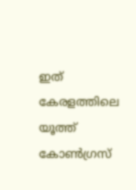ഇത് കേരളത്തിലെ യൂത്ത് കോണ്‍ഗ്രസ്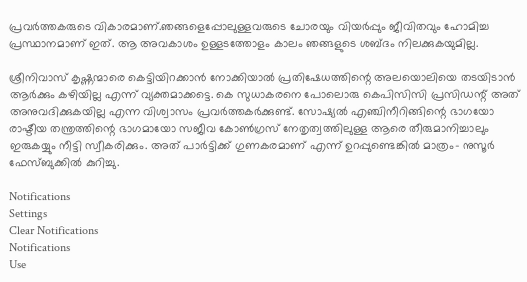പ്രവര്‍ത്തകരുടെ വികാരമാണ്.ഞങ്ങളെപ്പോലുള്ളവരുടെ ചോരയും വിയര്‍പ്പും ജീവിതവും ഹോമിച്ച പ്രസ്ഥാനമാണ് ഇത്. ആ അവകാശം ഉള്ളടത്തോളം കാലം ഞങ്ങളുടെ ശബ്ദം നിലക്കുകയുമില്ല.

ശ്രീനിവാസ് കൃഷ്ണന്മാരെ കെട്ടിയിറക്കാന്‍ നോക്കിയാല്‍ പ്രതിഷേധത്തിന്റെ അലയൊലിയെ തടയിടാന്‍ ആര്‍ക്കും കഴിയില്ല എന്ന് വ്യക്തമാക്കട്ടെ. കെ സുധാകരനെ പോലൊരു കെപിസിസി പ്രസിഡന്റ് അത് അനുവദിക്കുകയില്ല എന്ന വിശ്വാസം പ്രവര്‍ത്തകര്‍ക്കുണ്ട്. സോഷ്യല്‍ എഞ്ചിനീറിങ്ങിന്റെ ഭാഗയോ രാഷ്ടീയ തന്ത്രത്തിന്റെ ഭാഗമായോ സജീവ കോണ്‍ഗ്രസ് നേതൃത്വത്തിലുള്ള ആരെ തീരുമാനിച്ചാലും ഇരുകയ്യും നീട്ടി സ്വീകരിക്കും. അത് പാര്‍ട്ടിക്ക് ഗുണകരമാണ് എന്ന് ഉറപ്പുണ്ടെങ്കില്‍ മാത്രം- നുസൂര്‍ ഫേസ്ബുക്കില്‍ കുറിച്ചു.

Notifications
Settings
Clear Notifications
Notifications
Use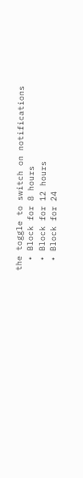the toggle to switch on notifications
  • Block for 8 hours
  • Block for 12 hours
  • Block for 24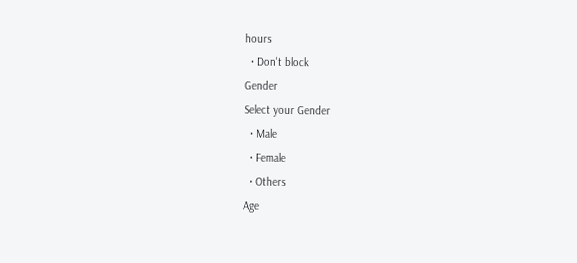hours
  • Don't block
Gender
Select your Gender
  • Male
  • Female
  • Others
Age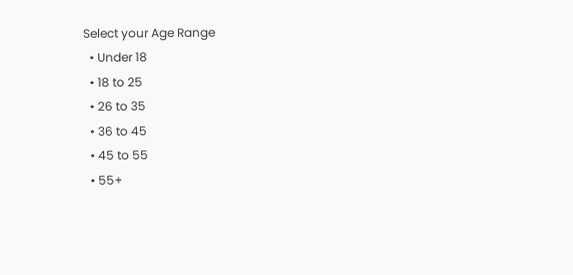Select your Age Range
  • Under 18
  • 18 to 25
  • 26 to 35
  • 36 to 45
  • 45 to 55
  • 55+